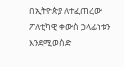በኢትዮጵያ ለተፈጠረው ፖለቲካዊ ቀውስ ኃላፊነቱን እንደሚወስድ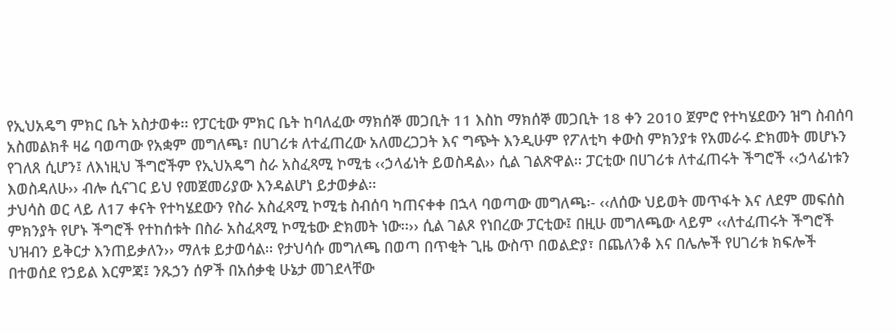የኢህአዴግ ምክር ቤት አስታወቀ፡፡ የፓርቲው ምክር ቤት ከባለፈው ማክሰኞ መጋቢት 11 እስከ ማክሰኞ መጋቢት 18 ቀን 2010 ጀምሮ የተካሄደውን ዝግ ስብሰባ አስመልክቶ ዛሬ ባወጣው የአቋም መግለጫ፣ በሀገሪቱ ለተፈጠረው አለመረጋጋት እና ግጭት እንዲሁም የፖለቲካ ቀውስ ምክንያቱ የአመራሩ ድክመት መሆኑን የገለጸ ሲሆን፤ ለእነዚህ ችግሮችም የኢህአዴግ ስራ አስፈጻሚ ኮሚቴ ‹‹ኃላፊነት ይወስዳል›› ሲል ገልጽዋል፡፡ ፓርቲው በሀገሪቱ ለተፈጠሩት ችግሮች ‹‹ኃላፊነቱን እወስዳለሁ›› ብሎ ሲናገር ይህ የመጀመሪያው እንዳልሆነ ይታወቃል፡፡
ታህሳስ ወር ላይ ለ17 ቀናት የተካሄደውን የስራ አስፈጻሚ ኮሚቴ ስብሰባ ካጠናቀቀ በኋላ ባወጣው መግለጫ፡- ‹‹ለሰው ህይወት መጥፋት እና ለደም መፍሰስ ምክንያት የሆኑ ችግሮች የተከሰቱት በስራ አስፈጻሚ ኮሚቴው ድክመት ነው፡፡›› ሲል ገልጾ የነበረው ፓርቲው፤ በዚሁ መግለጫው ላይም ‹‹ለተፈጠሩት ችግሮች ህዝብን ይቅርታ እንጠይቃለን›› ማለቱ ይታወሳል፡፡ የታህሳሱ መግለጫ በወጣ በጥቂት ጊዜ ውስጥ በወልድያ፣ በጨለንቆ እና በሌሎች የሀገሪቱ ክፍሎች በተወሰደ የኃይል እርምጃ፤ ንጹኃን ሰዎች በአሰቃቂ ሁኔታ መገደላቸው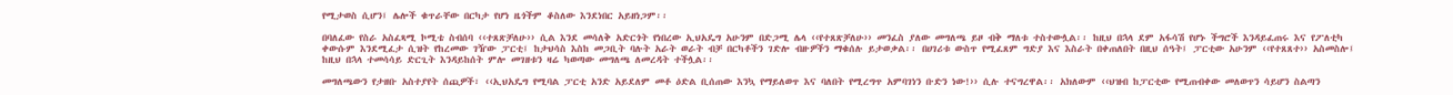የሚታወስ ሲሆን፤ ሌሎች ቁጥራቸው በርካታ የሆነ ዜጎችም ቆስለው እንደነበር አይዘነጋም፡፡

በባለፈው የስራ አስፈጻሚ ኮሚቴ ስብሰባ ‹‹ተጸጽቻለሁ›› ሲል እንደ መሳለቅ አድርጎት የነበረው ኢህአዴግ አሁንም በድጋሚ ሌላ ‹‹የተጸጽቻለሁ›› መንፈስ ያለው መግለጫ ይዞ ብቅ ማለቱ ተስተውሏል፡፡ ከዚህ በኋላ ደም አፋሳሽ የሆኑ ችግሮች እንዳይፈጠሩ እና የፖለቲካ ቀውሱም እንደሚፈታ ሲዝት የከረመው ገዥው ፓርቲ፤ ከታህሳስ እስከ መጋቢት ባሉት አራት ወራት ብቻ በርካቶችን ገድሎ ብዙዎችን ማቁሰሉ ይታወቃል፡፡ በሀገሪቱ ውስጥ የሚፈጸም ግድያ እና እስራት በቀጠለበት በዚህ ሰዓት፤ ፓርቲው አሁንም ‹‹የተጸጸተ›› አስመስሎ፤ ከዚህ በኋላ ተመሳሳይ ድርጊት እንዳይከሰት ምሎ መገዘቱን ዛሬ ካወጣው መግለጫ ለመረዳት ተችሏል፡፡

መግለጫውን የታዘቡ አስተያየት ሰጪዎች፣ ‹‹ኢህአዴግ የሚባል ፓርቲ አንድ አይደለም መቶ ዕድል ቢሰጠው እንኳ የማይለወጥ እና ባለበት የሚረግጥ አምባገነን ቡድን ነው!›› ሲሉ ተናግረዋል፡፡ አክለውም ‹‹ህዝብ ከፓርቲው የሚጠብቀው መለወጥን ሳይሆን ስልጣን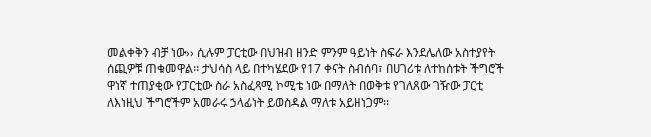መልቀቅን ብቻ ነው›› ሲሉም ፓርቲው በህዝብ ዘንድ ምንም ዓይነት ስፍራ እንደሌለው አስተያየት ሰጪዎቹ ጠቁመዋል፡፡ ታህሳስ ላይ በተካሄደው የ17 ቀናት ስብሰባ፣ በሀገሪቱ ለተከሰቱት ችግሮች ዋነኛ ተጠያቂው የፓርቲው ስራ አስፈጻሚ ኮሚቴ ነው በማለት በወቅቱ የገለጸው ገዥው ፓርቲ ለእነዚህ ችግሮችም አመራሩ ኃላፊነት ይወስዳል ማለቱ አይዘነጋም፡፡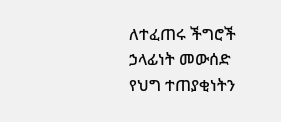ለተፈጠሩ ችግሮች ኃላፊነት መውሰድ የህግ ተጠያቂነትን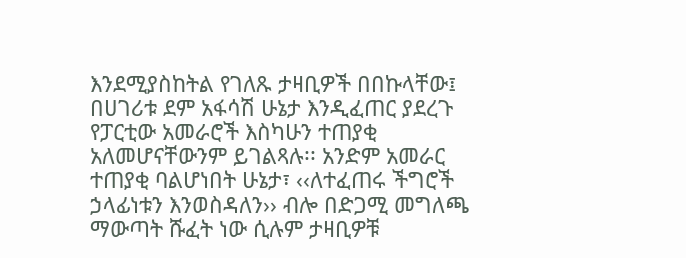እንደሚያስከትል የገለጹ ታዛቢዎች በበኩላቸው፤ በሀገሪቱ ደም አፋሳሽ ሁኔታ እንዲፈጠር ያደረጉ የፓርቲው አመራሮች እስካሁን ተጠያቂ አለመሆናቸውንም ይገልጻሉ፡፡ አንድም አመራር ተጠያቂ ባልሆነበት ሁኔታ፣ ‹‹ለተፈጠሩ ችግሮች ኃላፊነቱን እንወስዳለን›› ብሎ በድጋሚ መግለጫ ማውጣት ሹፈት ነው ሲሉም ታዛቢዎቹ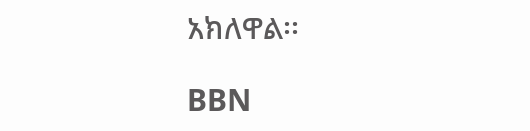አክለዋል፡፡

BBN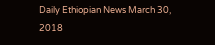Daily Ethiopian News March 30, 2018